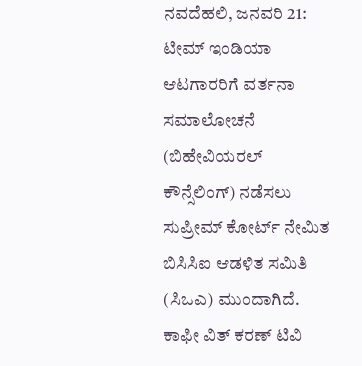ನವದೆಹಲಿ, ಜನವರಿ 21: ಟೀಮ್ ಇಂಡಿಯಾ ಆಟಗಾರರಿಗೆ ವರ್ತನಾ ಸಮಾಲೋಚನೆ (ಬಿಹೇವಿಯರಲ್ ಕೌನ್ಸೆಲಿಂಗ್) ನಡೆಸಲು ಸುಪ್ರೀಮ್ ಕೋರ್ಟ್ ನೇಮಿತ ಬಿಸಿಸಿಐ ಆಡಳಿತ ಸಮಿತಿ (ಸಿಒಎ) ಮುಂದಾಗಿದೆ. ಕಾಫೀ ವಿತ್ ಕರಣ್ ಟಿವಿ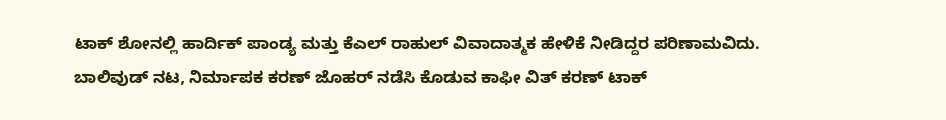ಟಾಕ್ ಶೋನಲ್ಲಿ ಹಾರ್ದಿಕ್ ಪಾಂಡ್ಯ ಮತ್ತು ಕೆಎಲ್ ರಾಹುಲ್ ವಿವಾದಾತ್ಮಕ ಹೇಳಿಕೆ ನೀಡಿದ್ದರ ಪರಿಣಾಮವಿದು.
ಬಾಲಿವುಡ್ ನಟ, ನಿರ್ಮಾಪಕ ಕರಣ್ ಜೊಹರ್ ನಡೆಸಿ ಕೊಡುವ ಕಾಫೀ ವಿತ್ ಕರಣ್ ಟಾಕ್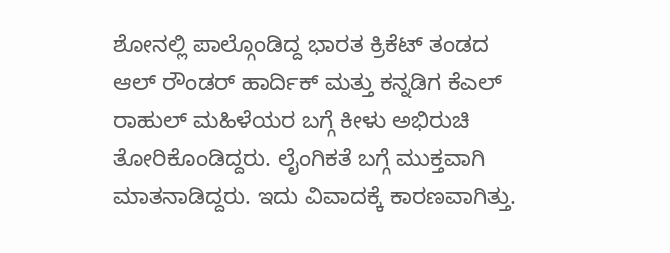ಶೋನಲ್ಲಿ ಪಾಲ್ಗೊಂಡಿದ್ದ ಭಾರತ ಕ್ರಿಕೆಟ್ ತಂಡದ ಆಲ್ ರೌಂಡರ್ ಹಾರ್ದಿಕ್ ಮತ್ತು ಕನ್ನಡಿಗ ಕೆಎಲ್ ರಾಹುಲ್ ಮಹಿಳೆಯರ ಬಗ್ಗೆ ಕೀಳು ಅಭಿರುಚಿ ತೋರಿಕೊಂಡಿದ್ದರು. ಲೈಂಗಿಕತೆ ಬಗ್ಗೆ ಮುಕ್ತವಾಗಿ ಮಾತನಾಡಿದ್ದರು. ಇದು ವಿವಾದಕ್ಕೆ ಕಾರಣವಾಗಿತ್ತು.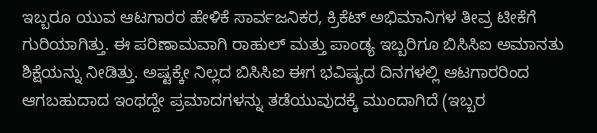ಇಬ್ಬರೂ ಯುವ ಆಟಗಾರರ ಹೇಳಿಕೆ ಸಾರ್ವಜನಿಕರ, ಕ್ರಿಕೆಟ್ ಅಭಿಮಾನಿಗಳ ತೀವ್ರ ಟೀಕೆಗೆ ಗುರಿಯಾಗಿತ್ತು. ಈ ಪರಿಣಾಮವಾಗಿ ರಾಹುಲ್ ಮತ್ತು ಪಾಂಡ್ಯ ಇಬ್ಬರಿಗೂ ಬಿಸಿಸಿಐ ಅಮಾನತು ಶಿಕ್ಷೆಯನ್ನು ನೀಡಿತ್ತು. ಅಷ್ಟಕ್ಕೇ ನಿಲ್ಲದ ಬಿಸಿಸಿಐ ಈಗ ಭವಿಷ್ಯದ ದಿನಗಳಲ್ಲಿ ಆಟಗಾರರಿಂದ ಆಗಬಹುದಾದ ಇಂಥದ್ದೇ ಪ್ರಮಾದಗಳನ್ನು ತಡೆಯುವುದಕ್ಕೆ ಮುಂದಾಗಿದೆ (ಇಬ್ಬರ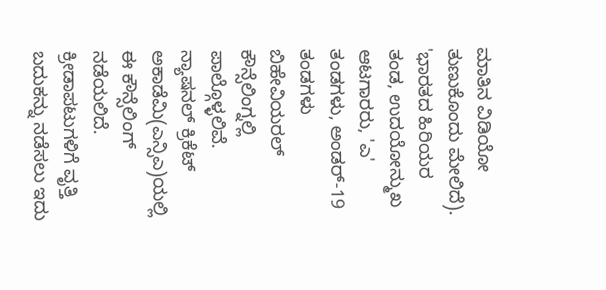ಮಾತಿನ ವಿಡಿಯೋ ತುಣುಕೊಂದು ಮೇಲಿದೆ).
'ಭಾರತದ ಹಿರಿಯರ ತಂಡ, ಉದಯೋನ್ಮುಖ ಆಟಗಾರರು, 'ಎ' ತಂಡಗಳು, ಅಂಡರ್-19 ತಂಡಗಳು ಬಿಹೇವಿಯರಲ್ ಕೌನ್ಸೆಲಿಂಗ್ನಲ್ಲಿ ಪಾಲ್ಗೊಳ್ಳಲಿವೆ. ನ್ಯಾಷನಲ್ ಕ್ರಿಕೆಟ್ ಅಕಾಡೆಮಿ(ಎನ್ಸಿಎ)ಯಲ್ಲಿ ಈ ಕೌನ್ಸೆಲಿಂಗ್ ನಡೆಯಲಿದೆ. ಕ್ರೀಡಾಪಟುಗಳಿಗೆ ವೃತ್ತಿ ಬದುಕನ್ನು ನಡೆಸಲು ಇದು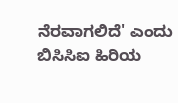ನೆರವಾಗಲಿದೆ' ಎಂದು ಬಿಸಿಸಿಐ ಹಿರಿಯ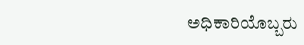ಅಧಿಕಾರಿಯೊಬ್ಬರು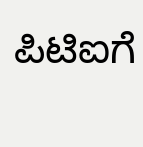ಪಿಟಿಐಗೆ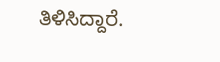ತಿಳಿಸಿದ್ದಾರೆ.